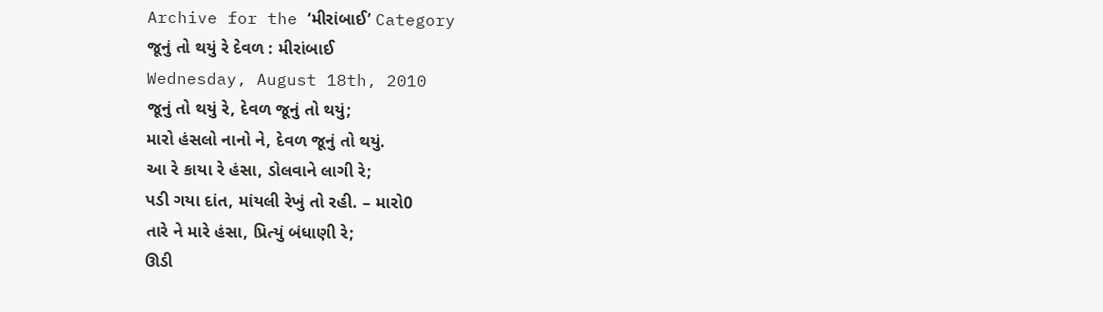Archive for the ‘મીરાંબાઈ’ Category
જૂનું તો થયું રે દેવળ : મીરાંબાઈ
Wednesday, August 18th, 2010
જૂનું તો થયું રે, દેવળ જૂનું તો થયું;
મારો હંસલો નાનો ને, દેવળ જૂનું તો થયું.
આ રે કાયા રે હંસા, ડોલવાને લાગી રે;
પડી ગયા દાંત, માંયલી રેખું તો રહી. – મારો0
તારે ને મારે હંસા, પ્રિત્યું બંધાણી રે;
ઊડી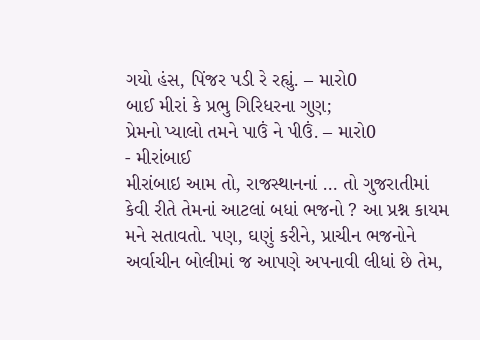ગયો હંસ, પિંજર પડી રે રહ્યું. – મારો0
બાઈ મીરાં કે પ્રભુ ગિરિધરના ગુણ;
પ્રેમનો પ્યાલો તમને પાઉં ને પીઉં. – મારો0
- મીરાંબાઈ
મીરાંબાઇ આમ તો, રાજસ્થાનનાં … તો ગુજરાતીમાં કેવી રીતે તેમનાં આટલાં બધાં ભજનો ? આ પ્રશ્ન કાયમ મને સતાવતો. પણ, ઘણું કરીને, પ્રાચીન ભજનોને અર્વાચીન બોલીમાં જ આપણે અપનાવી લીધાં છે તેમ,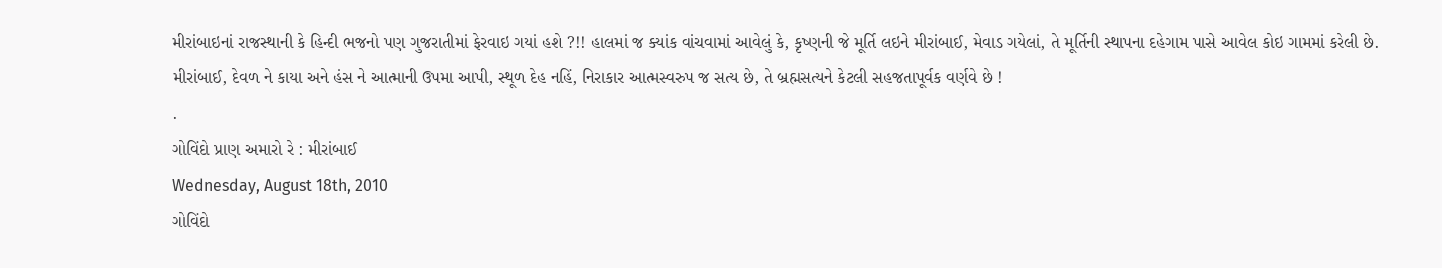મીરાંબાઇનાં રાજસ્થાની કે હિન્દી ભજનો પણ ગુજરાતીમાં ફેરવાઇ ગયાં હશે ?!! હાલમાં જ ક્યાંક વાંચવામાં આવેલું કે, કૃષ્ણની જે મૂર્તિ લઇને મીરાંબાઈ, મેવાડ ગયેલાં, તે મૂર્તિની સ્થાપના દહેગામ પાસે આવેલ કોઇ ગામમાં કરેલી છે.
મીરાંબાઈ, દેવળ ને કાયા અને હંસ ને આત્માની ઉપમા આપી, સ્થૂળ દેહ નહિં, નિરાકાર આત્મસ્વરુપ જ સત્ય છે, તે બ્રહ્મસત્યને કેટલી સહજતાપૂર્વક વર્ણવે છે !
.
ગોવિંદો પ્રાણ અમારો રે : મીરાંબાઈ
Wednesday, August 18th, 2010
ગોવિંદો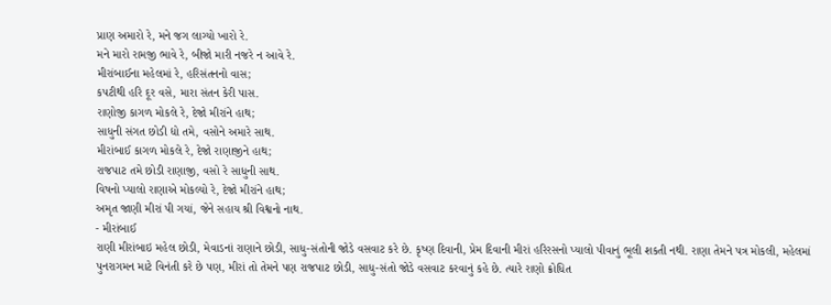પ્રાણ અમારો રે, મને જગ લાગ્યો ખારો રે.
મને મારો રામજી ભાવે રે, બીજો મારી નજરે ન આવે રે.
મીરાંબાઈના મહેલમાં રે, હરિસંતનનો વાસ;
કપટીથી હરિ દૂર વસે, મારા સંતન કેરી પાસ.
રાણોજી કાગળ મોકલે રે, દેજો મીરાંને હાથ;
સાધુની સંગત છોડી દ્યો તમે, વસોને અમારે સાથ.
મીરાંબાઈ કાગળ મોકલે રે, દેજો રાણાજીને હાથ;
રાજપાટ તમે છોડી રાણાજી, વસો રે સાધુની સાથ.
વિષનો પ્યાલો રાણાએ મોકલ્યો રે, દેજો મીરાંને હાથ;
અમૃત જાણી મીરાં પી ગયાં, જેને સહાય શ્રી વિશ્વનો નાથ.
- મીરાંબાઈ
રાણી મીરાંબાઇ મહેલ છોડી, મેવાડનાં રાણાને છોડી, સાધુ-સંતોની જોડે વસવાટ કરે છે. કૃષ્ણ દિવાની, પ્રેમ દિવાની મીરાં હરિરસનો પ્યાલો પીવાનું ભૂલી શકતી નથી. રાણા તેમને પત્ર મોકલી, મહેલમાં પુનરાગમન માટે વિનંતી કરે છે પણ, મીરાં તો તેમને પણ રાજપાટ છોડી, સાધુ-સંતો જોડે વસવાટ કરવાનું કહે છે. ત્યારે રાણો ક્રોધિત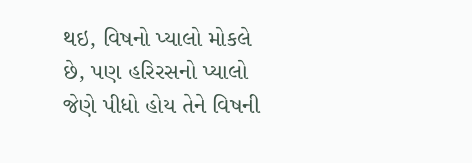થઇ, વિષનો પ્યાલો મોકલે છે, પણ હરિરસનો પ્યાલો જેણે પીધો હોય તેને વિષની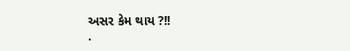અસર કેમ થાય ?!!
.